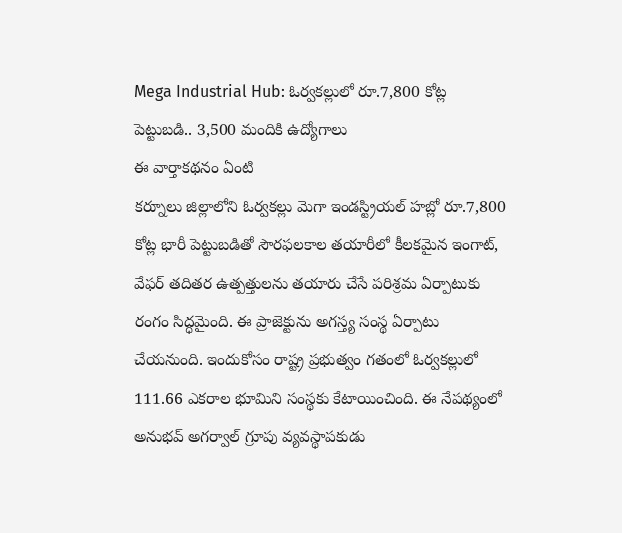Mega Industrial Hub: ఓర్వకల్లులో రూ.7,800 కోట్ల పెట్టుబడి.. 3,500 మందికి ఉద్యోగాలు
ఈ వార్తాకథనం ఏంటి
కర్నూలు జిల్లాలోని ఓర్వకల్లు మెగా ఇండస్ట్రియల్ హబ్లో రూ.7,800 కోట్ల భారీ పెట్టుబడితో సౌరఫలకాల తయారీలో కీలకమైన ఇంగాట్, వేఫర్ తదితర ఉత్పత్తులను తయారు చేసే పరిశ్రమ ఏర్పాటుకు రంగం సిద్ధమైంది. ఈ ప్రాజెక్టును అగస్త్య సంస్థ ఏర్పాటు చేయనుంది. ఇందుకోసం రాష్ట్ర ప్రభుత్వం గతంలో ఓర్వకల్లులో 111.66 ఎకరాల భూమిని సంస్థకు కేటాయించింది. ఈ నేపథ్యంలో అనుభవ్ అగర్వాల్ గ్రూపు వ్యవస్థాపకుడు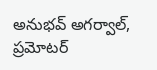అనుభవ్ అగర్వాల్, ప్రమోటర్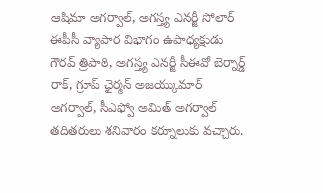ఆషిమా అగర్వాల్, అగస్త్య ఎనర్జీ సోలార్ ఈపీసీ వ్యాపార విభాగం ఉపాధ్యక్షుడు గౌరవ్ త్రిపాఠి, అగస్త్య ఎనర్జీ సీఈవో బెర్నార్డ్ రాక్, గ్రూప్ ఛైర్మన్ అజయ్కుమార్ అగర్వాల్, సీఎఫ్వో అమిత్ అగర్వాల్ తదితరులు శనివారం కర్నూలుకు వచ్చారు.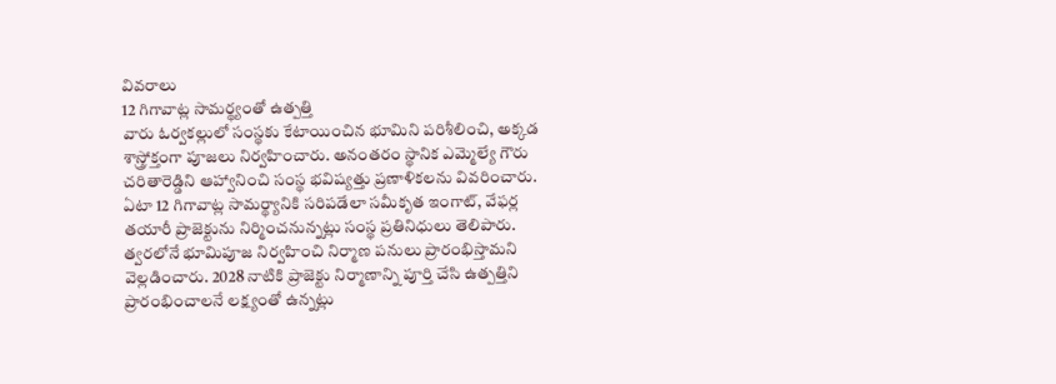వివరాలు
12 గిగావాట్ల సామర్థ్యంతో ఉత్పత్తి
వారు ఓర్వకల్లులో సంస్థకు కేటాయించిన భూమిని పరిశీలించి, అక్కడ శాస్త్రోక్తంగా పూజలు నిర్వహించారు. అనంతరం స్థానిక ఎమ్మెల్యే గౌరు చరితారెడ్డిని ఆహ్వానించి సంస్థ భవిష్యత్తు ప్రణాళికలను వివరించారు.
ఏటా 12 గిగావాట్ల సామర్థ్యానికి సరిపడేలా సమీకృత ఇంగాట్, వేఫర్ల తయారీ ప్రాజెక్టును నిర్మించనున్నట్లు సంస్థ ప్రతినిధులు తెలిపారు.
త్వరలోనే భూమిపూజ నిర్వహించి నిర్మాణ పనులు ప్రారంభిస్తామని వెల్లడించారు. 2028 నాటికి ప్రాజెక్టు నిర్మాణాన్ని పూర్తి చేసి ఉత్పత్తిని ప్రారంభించాలనే లక్ష్యంతో ఉన్నట్లు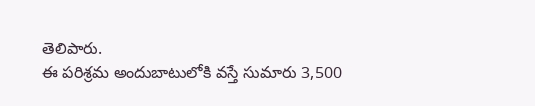తెలిపారు.
ఈ పరిశ్రమ అందుబాటులోకి వస్తే సుమారు 3,500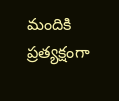మందికి ప్రత్యక్షంగా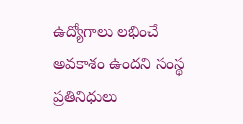ఉద్యోగాలు లభించే అవకాశం ఉందని సంస్థ ప్రతినిధులు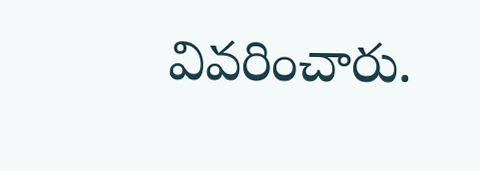వివరించారు.